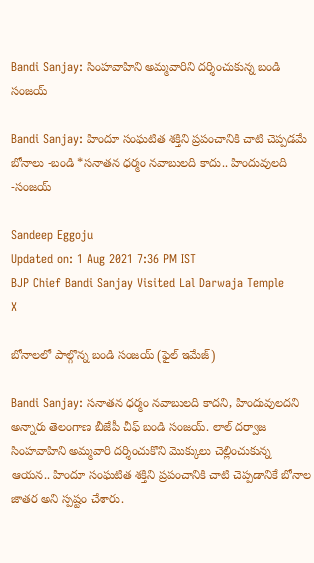Bandi Sanjay: సింహవాహిని అమ్మవారిని దర్శించుకున్న బండి సంజయ్

Bandi Sanjay: హిందూ సంఘటిత శక్తిని ప్రపంచానికి చాటి చెప్పడమే బోనాలు -బండి *సనాతన ధర్మం నవాబులది కాదు.. హిందువులది -సంజయ్

Sandeep Eggoju
Updated on: 1 Aug 2021 7:36 PM IST
BJP Chief Bandi Sanjay Visited Lal Darwaja Temple
X

బోనాలలో పాల్గొన్న బండి సంజయ్ (ఫైల్ ఇమేజ్)

Bandi Sanjay: సనాతన ధర్మం నవాబులది కాదని, హిందువులదని అన్నారు తెలంగాణ బీజేపీ చీఫ్ బండి సంజయ్. లాల్‌ దర్వాజ సింహవాహిని అమ్మవారి దర్శించుకొని మొక్కులు చెల్లించుకున్న ఆయన.. హిందూ సంఘటిత శక్తిని ప్రపంచానికి చాటి చెప్పడానికే బోనాల జాతర అని స్పష్టం చేశారు.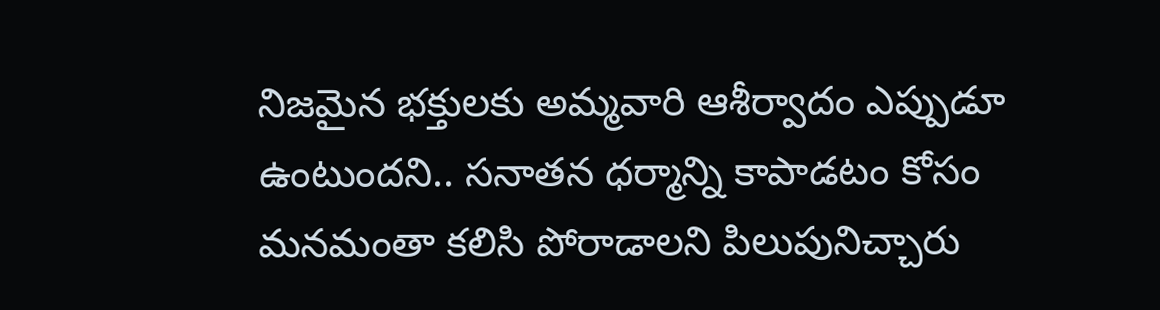నిజమైన భక్తులకు అమ్మవారి ఆశీర్వాదం ఎప్పుడూ ఉంటుందని.. సనాతన ధర్మాన్ని కాపాడటం కోసం మనమంతా కలిసి పోరాడాలని పిలుపునిచ్చారు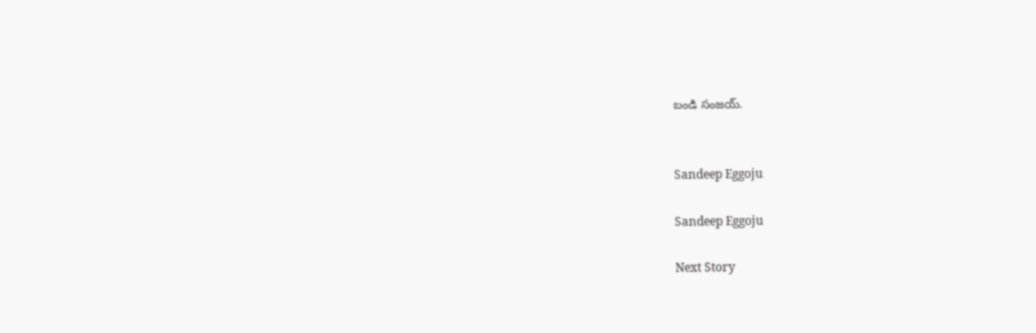బండి సంజయ్.


Sandeep Eggoju

Sandeep Eggoju

Next Story